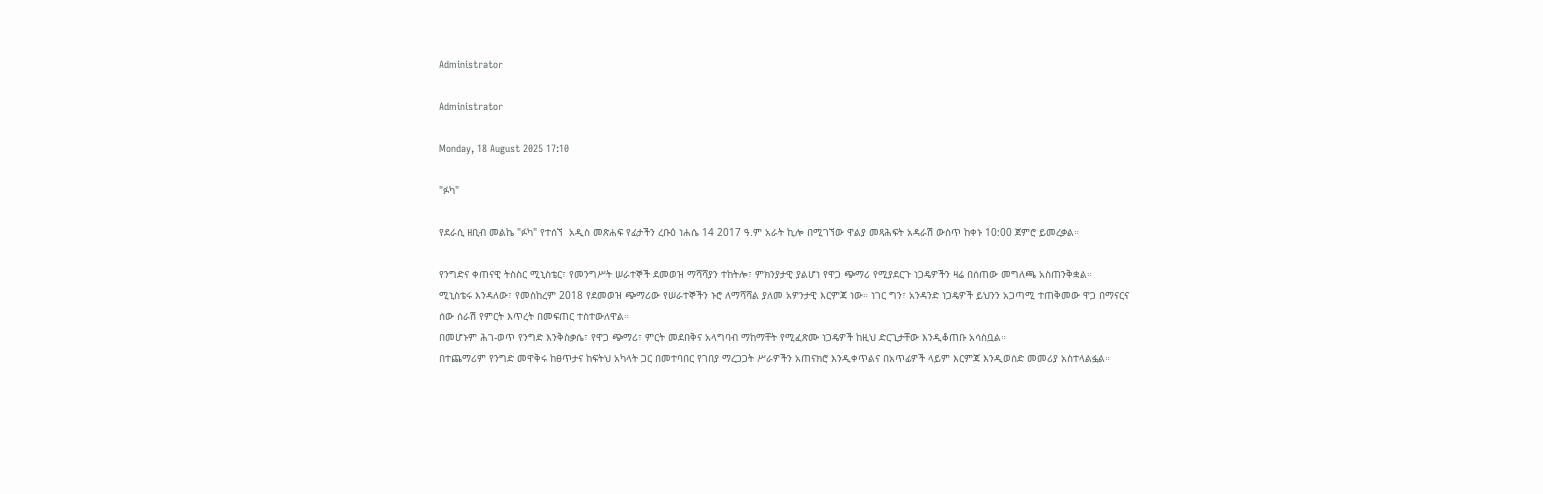Administrator

Administrator

Monday, 18 August 2025 17:10

"ፉካ"

የደራሲ ዘቢብ መልኬ "ፉካ" የተሰኘ  አዲስ መጽሐፍ የፊታችን ረቡዕ ነሐሴ 14 2017 ዓ.ም አራት ኪሎ በሚገኘው ዋልያ መጻሕፍት አዳራሽ ውስጥ ከቀኑ 10:00 ጀምሮ ይመረቃል።

የንግድና ቀጠናዊ ትስስር ሚኒስቴር፣ የመንግሥት ሠራተኞች ደመወዝ ማሻሻያን ተከትሎ፣ ምክንያታዊ ያልሆነ የዋጋ ጭማሪ የሚያደርጉ ነጋዴዎችን ዛሬ በሰጠው መግለጫ አስጠንቅቋል።
ሚኒስቴሩ እንዳለው፣ የመስከረም 2018 የደመወዝ ጭማሪው የሠራተኞችን ኑሮ ለማሻሻል ያለመ አዎንታዊ እርምጃ ነው። ነገር ግን፣ አንዳንድ ነጋዴዎች ይህንን አጋጣሚ ተጠቅመው ዋጋ በማናርና ሰው ሰራሽ የምርት እጥረት በመፍጠር ተስተውለዋል።
በመሆኑም ሕገ-ወጥ የንግድ እንቅስቃሴ፣ የዋጋ ጭማሪ፣ ምርት መደበቅና አላግባብ ማከማቸት የሚፈጽሙ ነጋዴዎች ከዚህ ድርጊታቸው እንዲቆጠቡ አሳስቧል።
በተጨማሪም የንግድ መዋቅሩ ከፀጥታና ከፍትህ አካላት ጋር በመተባበር የገበያ ማረጋጋት ሥራዎችን አጠናክሮ እንዲቀጥልና በአጥፊዎች ላይም እርምጃ እንዲወሰድ መመሪያ አስተላልፏል።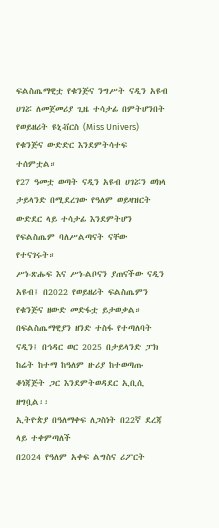ፍልስጤማዊቷ የቁንጅና ንግሥት ናዲን አዩብ ሀገሯ ለመጀመሪያ ጊዜ ተሳታፊ በምትሆንበት የወይዘሪት ዩኒቭርስ (Miss Univers) የቁንጅና ውድድር እንደምትሳተፍ ተሰምቷል።
የ27 ዓመቷ ወጣት ናዲን አዩብ ሀገሯን ወክላ ታይላንድ በሚደረገው የዓለም ወይዛዝርት ውድደር ላይ ተሳታፊ እንደምትሆን የፍልስጤም ባለሥልጣናት ናቸው የተናገሩት።
ሥነ-ጽሑፍ እና ሥነ-ልቦናን ያጠናችው ናዲን አዩብ፤ በ2022 የወይዘሪት ፍልስጤምን የቁንጅና ዘውድ መድፋቷ ይታወቃል።
በፍልስጤማዊያን ዘንድ ተስፋ የተጣለባት ናዲን፤ በኅዳር ወር 2025 በታይላንድ ፓክ ከሬት ከተማ ከዓለም ዙሪያ ከተወጣጡ ቆነጃጅት ጋር እንደምትወዳደር ኢቢሲ ዘግቧል፡፡
ኢትዮጵያ በዓለማቀፍ ለጋስነት በ22ኛ ደረጃ ላይ ተቀምጣለች
በ2024 የዓለም አቀፍ ልግስና ሪፖርት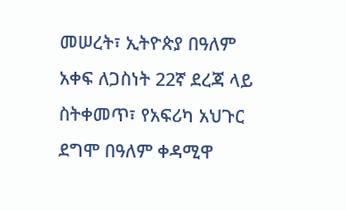መሠረት፣ ኢትዮጵያ በዓለም አቀፍ ለጋስነት 22ኛ ደረጃ ላይ ስትቀመጥ፣ የአፍሪካ አህጉር ደግሞ በዓለም ቀዳሚዋ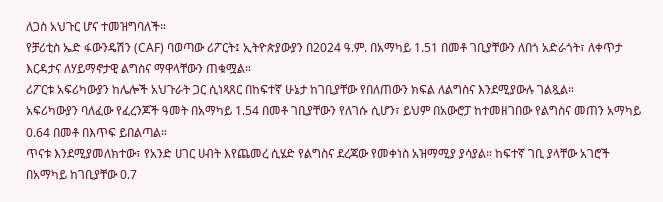ለጋስ አህጉር ሆና ተመዝግባለች።
የቻሪቲስ ኤድ ፋውንዴሽን (CAF) ባወጣው ሪፖርት፤ ኢትዮጵያውያን በ2024 ዓ.ም. በአማካይ 1.51 በመቶ ገቢያቸውን ለበጎ አድራጎት፣ ለቀጥታ እርዳታና ለሃይማኖታዊ ልግስና ማዋላቸውን ጠቁሟል።
ሪፖርቱ አፍሪካውያን ከሌሎች አህጉራት ጋር ሲነጻጸር በከፍተኛ ሁኔታ ከገቢያቸው የበለጠውን ክፍል ለልግስና እንደሚያውሉ ገልጿል።
አፍሪካውያን ባለፈው የፈረንጆች ዓመት በአማካይ 1.54 በመቶ ገቢያቸውን የለገሱ ሲሆን፣ ይህም በአውሮፓ ከተመዘገበው የልግስና መጠን አማካይ 0.64 በመቶ በእጥፍ ይበልጣል።
ጥናቱ እንደሚያመለክተው፣ የአንድ ሀገር ሀብት እየጨመረ ሲሄድ የልግስና ደረጃው የመቀነስ አዝማሚያ ያሳያል። ከፍተኛ ገቢ ያላቸው አገሮች በአማካይ ከገቢያቸው 0.7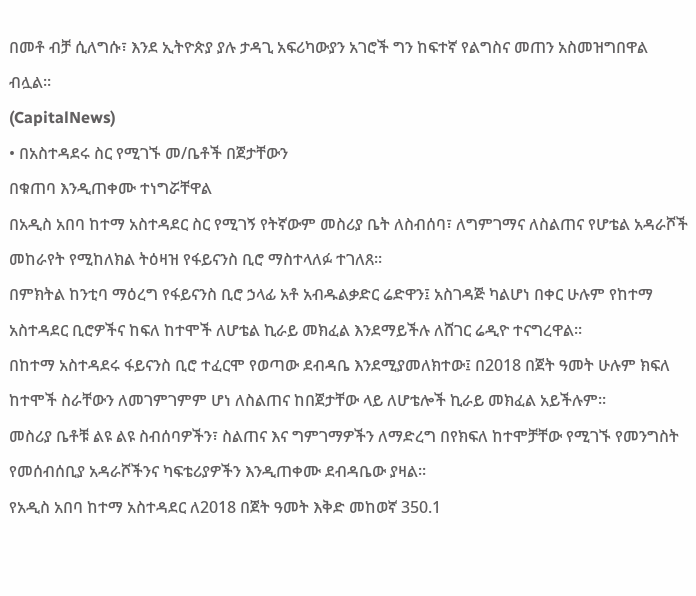በመቶ ብቻ ሲለግሱ፣ እንደ ኢትዮጵያ ያሉ ታዳጊ አፍሪካውያን አገሮች ግን ከፍተኛ የልግስና መጠን አስመዝግበዋል ብሏል።
(CapitalNews)
• በአስተዳደሩ ስር የሚገኙ መ/ቤቶች በጀታቸውን
በቁጠባ እንዲጠቀሙ ተነግሯቸዋል
በአዲስ አበባ ከተማ አስተዳደር ስር የሚገኝ የትኛውም መስሪያ ቤት ለስብሰባ፣ ለግምገማና ለስልጠና የሆቴል አዳራሾች መከራየት የሚከለክል ትዕዛዝ የፋይናንስ ቢሮ ማስተላለፉ ተገለጸ፡፡
በምክትል ከንቲባ ማዕረግ የፋይናንስ ቢሮ ኃላፊ አቶ አብዱልቃድር ሬድዋን፤ አስገዳጅ ካልሆነ በቀር ሁሉም የከተማ አስተዳደር ቢሮዎችና ከፍለ ከተሞች ለሆቴል ኪራይ መክፈል እንደማይችሉ ለሸገር ሬዲዮ ተናግረዋል፡፡
በከተማ አስተዳደሩ ፋይናንስ ቢሮ ተፈርሞ የወጣው ደብዳቤ እንደሚያመለክተው፤ በ2018 በጀት ዓመት ሁሉም ክፍለ ከተሞች ስራቸውን ለመገምገምም ሆነ ለስልጠና ከበጀታቸው ላይ ለሆቴሎች ኪራይ መክፈል አይችሉም፡፡
መስሪያ ቤቶቹ ልዩ ልዩ ስብሰባዎችን፣ ስልጠና እና ግምገማዎችን ለማድረግ በየክፍለ ከተሞቻቸው የሚገኙ የመንግስት የመሰብሰቢያ አዳራሾችንና ካፍቴሪያዎችን እንዲጠቀሙ ደብዳቤው ያዛል፡፡
የአዲስ አበባ ከተማ አስተዳደር ለ2018 በጀት ዓመት እቅድ መከወኛ 350.1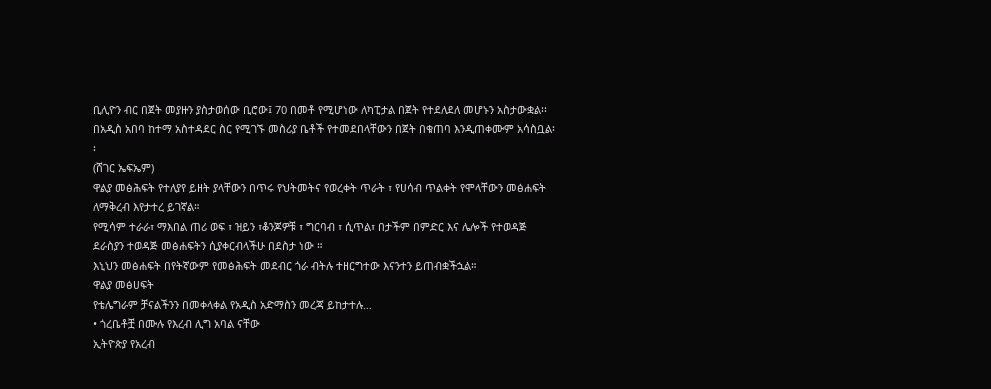ቢሊዮን ብር በጀት መያዙን ያስታወሰው ቢሮው፤ 70 በመቶ የሚሆነው ለካፒታል በጀት የተደለደለ መሆኑን አስታውቋል፡፡
በአዲስ አበባ ከተማ አስተዳደር ስር የሚገኙ መስሪያ ቤቶች የተመደበላቸውን በጀት በቁጠባ እንዲጠቀሙም አሳስቧል፡፡
(ሸገር ኤፍኤም)
ዋልያ መፅሕፍት የተለያየ ይዘት ያላቸውን በጥሩ የህትመትና የወረቀት ጥራት ፣ የሀሳብ ጥልቀት የሞላቸውን መፅሐፍት ለማቅረብ እየታተረ ይገኛል።
የሚሳም ተራራ፣ ማእበል ጠሪ ወፍ ፣ ዝይን ፣ቆንጆዎቹ ፣ ግርባብ ፣ ሲጥል፣ በታችም በምድር እና ሌሎች የተወዳጅ ደራስያን ተወዳጅ መፅሐፍትን ሲያቀርብላችሁ በደስታ ነው ።
እኒህን መፅሐፍት በየትኛውም የመፅሕፍት መደብር ጎራ ብትሉ ተዘርግተው እናንተን ይጠብቋችኋል።
ዋልያ መፅሀፍት
የቴሌግራም ቻናልችንን በመቀላቀል የአዲስ አድማስን መረጃ ይከታተሉ…
• ጎረቤቶቿ በሙሉ የእረብ ሊግ አባል ናቸው
ኢትዮጵያ የአረብ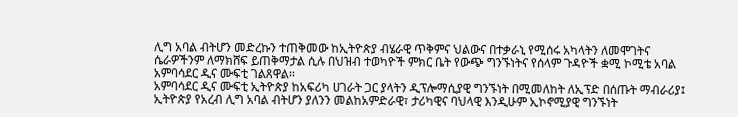ሊግ አባል ብትሆን መድረኩን ተጠቅመው ከኢትዮጵያ ብሄራዊ ጥቅምና ህልውና በተቃራኒ የሚሰሩ አካላትን ለመሞገትና ሴራዎችንም ለማክሸፍ ይጠቅማታል ሲሉ በህዝብ ተወካዮች ምክር ቤት የውጭ ግንኙነትና የሰላም ጉዳዮች ቋሚ ኮሚቴ አባል አምባሳደር ዲና ሙፍቲ ገልጸዋል፡፡
አምባሳደር ዲና ሙፍቲ ኢትዮጵያ ከአፍሪካ ሀገራት ጋር ያላትን ዲፕሎማሲያዊ ግንኙነት በሚመለከት ለኢፕድ በሰጡት ማብራሪያ፤ ኢትዮጵያ የአረብ ሊግ አባል ብትሆን ያለንን መልከአምድራዊ፣ ታሪካዊና ባህላዊ እንዲሁም ኢኮኖሚያዊ ግንኙነት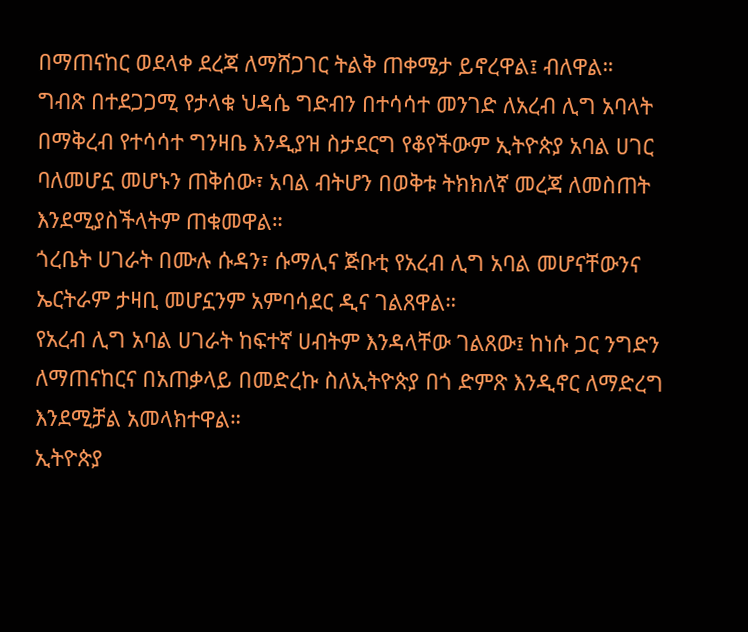በማጠናከር ወደላቀ ደረጃ ለማሸጋገር ትልቅ ጠቀሜታ ይኖረዋል፤ ብለዋል።
ግብጽ በተደጋጋሚ የታላቁ ህዳሴ ግድብን በተሳሳተ መንገድ ለአረብ ሊግ አባላት በማቅረብ የተሳሳተ ግንዛቤ እንዲያዝ ስታደርግ የቆየችውም ኢትዮጵያ አባል ሀገር ባለመሆኗ መሆኑን ጠቅሰው፣ አባል ብትሆን በወቅቱ ትክክለኛ መረጃ ለመስጠት እንደሚያስችላትም ጠቁመዋል።
ጎረቤት ሀገራት በሙሉ ሱዳን፣ ሱማሊና ጅቡቲ የአረብ ሊግ አባል መሆናቸውንና ኤርትራም ታዛቢ መሆኗንም አምባሳደር ዲና ገልጸዋል።
የአረብ ሊግ አባል ሀገራት ከፍተኛ ሀብትም እንዳላቸው ገልጸው፤ ከነሱ ጋር ንግድን ለማጠናከርና በአጠቃላይ በመድረኩ ስለኢትዮጵያ በጎ ድምጽ እንዲኖር ለማድረግ እንደሚቻል አመላክተዋል።
ኢትዮጵያ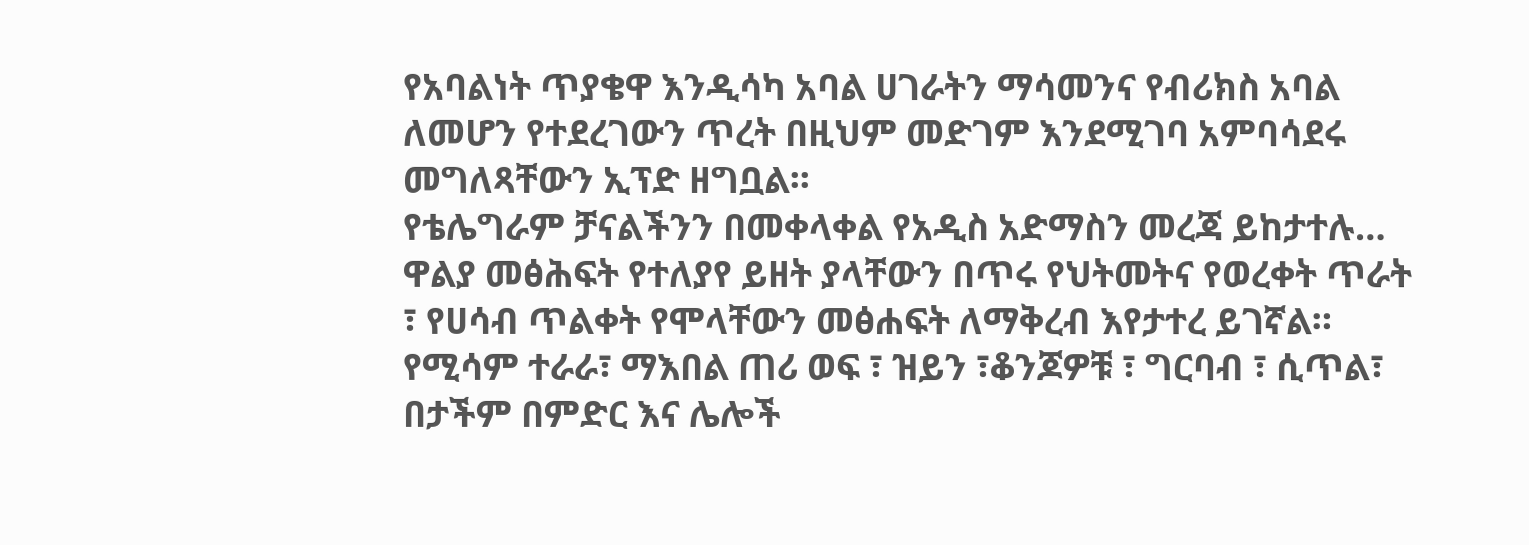የአባልነት ጥያቄዋ እንዲሳካ አባል ሀገራትን ማሳመንና የብሪክስ አባል ለመሆን የተደረገውን ጥረት በዚህም መድገም እንደሚገባ አምባሳደሩ መግለጻቸውን ኢፕድ ዘግቧል፡፡
የቴሌግራም ቻናልችንን በመቀላቀል የአዲስ አድማስን መረጃ ይከታተሉ…
ዋልያ መፅሕፍት የተለያየ ይዘት ያላቸውን በጥሩ የህትመትና የወረቀት ጥራት ፣ የሀሳብ ጥልቀት የሞላቸውን መፅሐፍት ለማቅረብ እየታተረ ይገኛል።
የሚሳም ተራራ፣ ማእበል ጠሪ ወፍ ፣ ዝይን ፣ቆንጆዎቹ ፣ ግርባብ ፣ ሲጥል፣ በታችም በምድር እና ሌሎች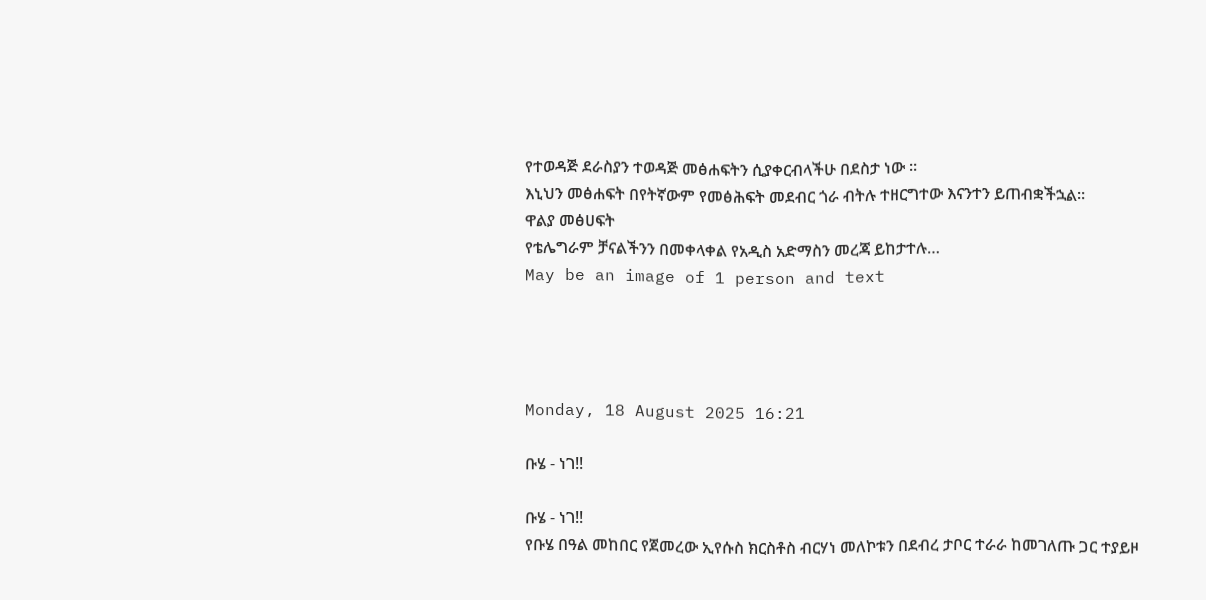የተወዳጅ ደራስያን ተወዳጅ መፅሐፍትን ሲያቀርብላችሁ በደስታ ነው ።
እኒህን መፅሐፍት በየትኛውም የመፅሕፍት መደብር ጎራ ብትሉ ተዘርግተው እናንተን ይጠብቋችኋል።
ዋልያ መፅሀፍት
የቴሌግራም ቻናልችንን በመቀላቀል የአዲስ አድማስን መረጃ ይከታተሉ…
May be an image of 1 person and text




Monday, 18 August 2025 16:21

ቡሄ - ነገ!!

ቡሄ - ነገ!!
የቡሄ በዓል መከበር የጀመረው ኢየሱስ ክርስቶስ ብርሃነ መለኮቱን በደብረ ታቦር ተራራ ከመገለጡ ጋር ተያይዞ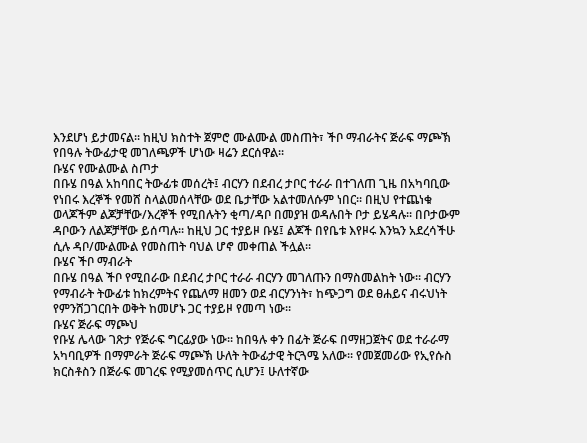እንደሆነ ይታመናል፡፡ ከዚህ ክስተት ጀምሮ ሙልሙል መስጠት፣ ችቦ ማብራትና ጅራፍ ማጮኽ የበዓሉ ትውፊታዊ መገለጫዎች ሆነው ዛሬን ደርሰዋል፡፡
ቡሄና የሙልሙል ስጦታ
በቡሄ በዓል አከባበር ትውፊቱ መሰረት፤ ብርሃን በደብረ ታቦር ተራራ በተገለጠ ጊዜ በአካባቢው የነበሩ እረኞች የመሸ ስላልመሰላቸው ወደ ቤታቸው አልተመለሱም ነበር፡፡ በዚህ የተጨነቁ ወላጆችም ልጆቻቸው/እረኞች የሚበሉትን ቂጣ/ዳቦ በመያዝ ወዳሉበት ቦታ ይሄዳሉ፡፡ በቦታውም ዳቦውን ለልጆቻቸው ይሰጣሉ፡፡ ከዚህ ጋር ተያይዞ ቡሄ፤ ልጆች በየቤቱ እየዞሩ እንኳን አደረሳችሁ ሲሉ ዳቦ/ሙልሙል የመስጠት ባህል ሆኖ መቀጠል ችሏል፡፡
ቡሄና ችቦ ማብራት
በቡሄ በዓል ችቦ የሚበራው በደብረ ታቦር ተራራ ብርሃን መገለጡን በማስመልከት ነው፡፡ ብርሃን የማብራት ትውፊቱ ከክረምትና የጨለማ ዘመን ወደ ብርሃንነት፣ ከጭጋግ ወደ ፀሐይና ብሩህነት የምንሸጋገርበት ወቅት ከመሆኑ ጋር ተያይዞ የመጣ ነው፡፡
ቡሄና ጅራፍ ማጮህ
የቡሄ ሌላው ገጽታ የጅራፍ ግርፊያው ነው፡፡ ከበዓሉ ቀን በፊት ጅራፍ በማዘጋጀትና ወደ ተራራማ አካባቢዎች በማምራት ጅራፍ ማጮኽ ሁለት ትውፊታዊ ትርጓሜ አለው፡፡ የመጀመሪው የኢየሱስ ክርስቶስን በጅራፍ መገረፍ የሚያመሰጥር ሲሆን፤ ሁለተኛው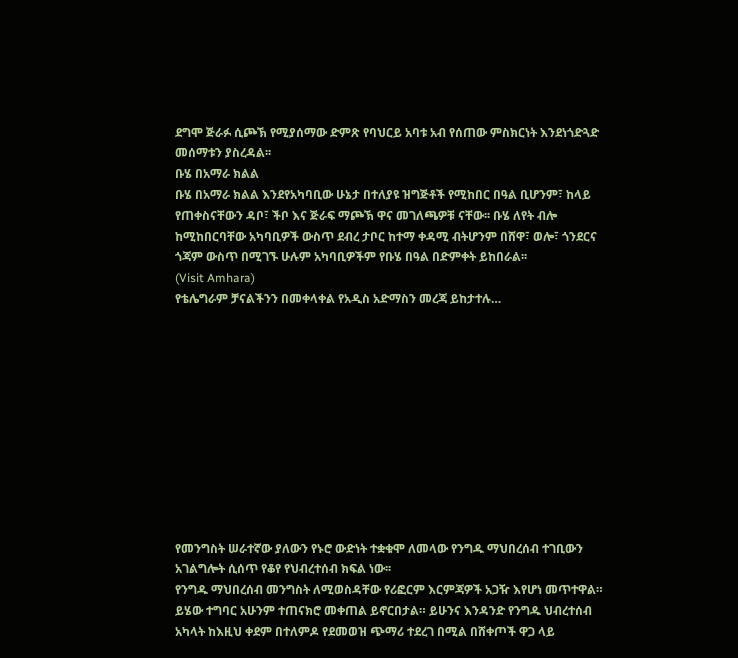ደግሞ ጅራፉ ሲጮኽ የሚያሰማው ድምጽ የባህርይ አባቱ አብ የሰጠው ምስክርነት እንደነጎድጓድ መሰማቱን ያስረዳል፡፡
ቡሄ በአማራ ክልል
ቡሄ በአማራ ክልል እንደየአካባቢው ሁኔታ በተለያዩ ዝግጅቶች የሚከበር በዓል ቢሆንም፣ ከላይ የጠቀስናቸውን ዳቦ፣ ችቦ እና ጅራፍ ማጮኽ ዋና መገለጫዎቹ ናቸው፡፡ ቡሄ ለየት ብሎ ከሚከበርባቸው አካባቢዎች ውስጥ ደብረ ታቦር ከተማ ቀዳሚ ብትሆንም በሸዋ፣ ወሎ፣ ጎንደርና ጎጃም ውስጥ በሚገኙ ሁሉም አካባቢዎችም የቡሄ በዓል በድምቀት ይከበራል፡፡
(Visit Amhara)
የቴሌግራም ቻናልችንን በመቀላቀል የአዲስ አድማስን መረጃ ይከታተሉ…











የመንግስት ሠራተኛው ያለውን የኑሮ ውድነት ተቋቁሞ ለመላው የንግዱ ማህበረሰብ ተገቢውን አገልግሎት ሲሰጥ የቆየ የህብረተሰብ ክፍል ነው፡፡
የንግዱ ማህበረሰብ መንግስት ለሚወስዳቸው የሪፎርም እርምጃዎች አጋዥ እየሆነ መጥተዋል።
ይሄው ተግባር አሁንም ተጠናክሮ መቀጠል ይኖርበታል። ይሁንና እንዳንድ የንግዱ ህብረተሰብ አካላት ከእዚህ ቀደም በተለምዶ የደመወዝ ጭማሪ ተደረገ በሚል በሸቀጦች ዋጋ ላይ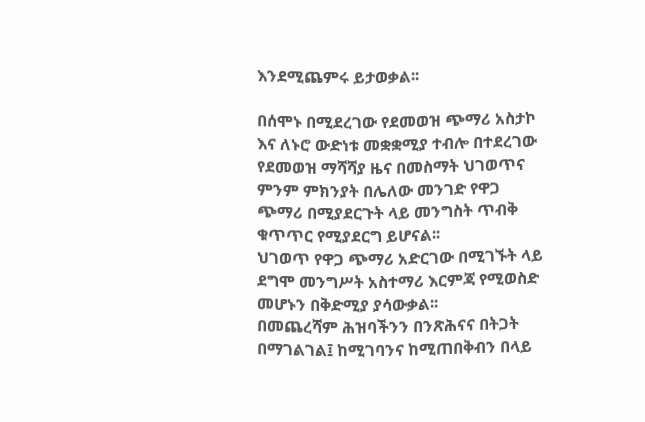እንደሚጨምሩ ይታወቃል፡፡

በሰሞኑ በሚደረገው የደመወዝ ጭማሪ አስታኮ እና ለኑሮ ውድነቱ መቋቋሚያ ተብሎ በተደረገው የደመወዝ ማሻሻያ ዜና በመስማት ህገወጥና ምንም ምክንያት በሌለው መንገድ የዋጋ ጭማሪ በሚያደርጉት ላይ መንግስት ጥብቅ ቁጥጥር የሚያደርግ ይሆናል፡፡
ህገወጥ የዋጋ ጭማሪ አድርገው በሚገኙት ላይ ደግሞ መንግሥት አስተማሪ እርምጃ የሚወስድ መሆኑን በቅድሚያ ያሳውቃል፡፡
በመጨረሻም ሕዝባችንን በንጽሕናና በትጋት በማገልገል፤ ከሚገባንና ከሚጠበቅብን በላይ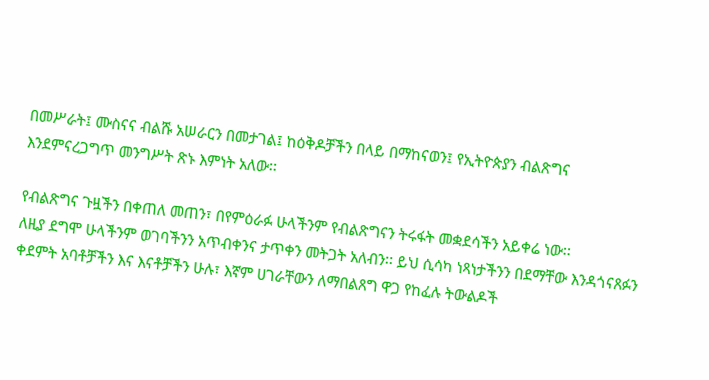በመሥራት፤ ሙስናና ብልሹ አሠራርን በመታገል፤ ከዕቅዶቻችን በላይ በማከናወን፤ የኢትዮጵያን ብልጽግና እንደምናረጋግጥ መንግሥት ጽኑ እምነት አለው፡፡

የብልጽግና ጉዟችን በቀጠለ መጠን፣ በየምዕራፉ ሁላችንም የብልጽግናን ትሩፋት መቋደሳችን አይቀሬ ነው፡፡
ለዚያ ደግሞ ሁላችንም ወገባችንን አጥብቀንና ታጥቀን መትጋት አለብን፡፡ ይህ ሲሳካ ነጻነታችንን በደማቸው እንዳጎናጸፉን ቀደምት አባቶቻችን እና እናቶቻችን ሁሉ፣ እኛም ሀገራቸውን ለማበልጸግ ዋጋ የከፈሉ ትውልዶች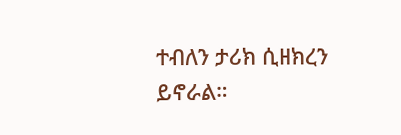ተብለን ታሪክ ሲዘክረን ይኖራል።